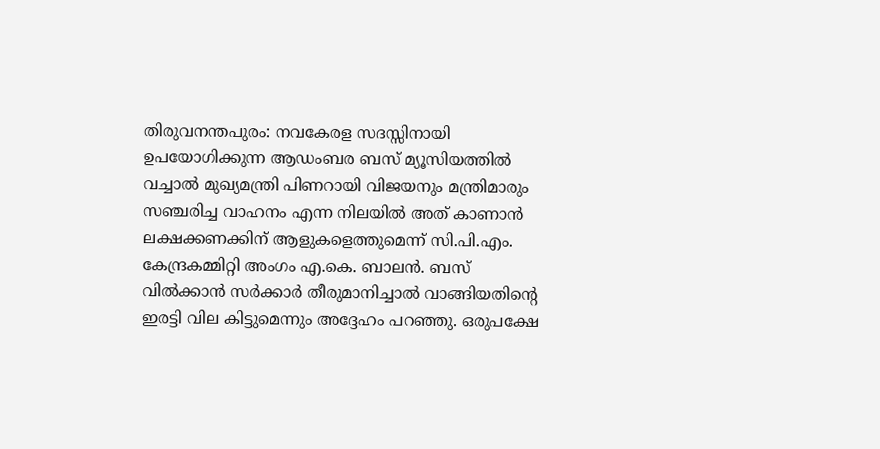തിരുവനന്തപുരം: നവകേരള സദസ്സിനായി ഉപയോഗിക്കുന്ന ആഡംബര ബസ് മ്യൂസിയത്തില്‍ വച്ചാല്‍ മുഖ്യമന്ത്രി പിണറായി വിജയനും മന്ത്രിമാരും സഞ്ചരിച്ച വാഹനം എന്ന നിലയില്‍ അത് കാണാന്‍ ലക്ഷക്കണക്കിന് ആളുകളെത്തുമെന്ന് സി.പി.എം. കേന്ദ്രകമ്മിറ്റി അംഗം എ.കെ. ബാലന്‍. ബസ് വില്‍ക്കാന്‍ സര്‍ക്കാര്‍ തീരുമാനിച്ചാല്‍ വാങ്ങിയതിന്റെ ഇരട്ടി വില കിട്ടുമെന്നും അദ്ദേഹം പറഞ്ഞു. ഒരുപക്ഷേ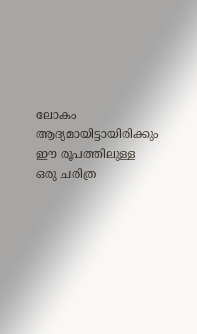ലോകം ആദ്യമായിട്ടായിരിക്കും ഈ രൂപത്തിലുള്ള ഒരു ചരിത്ര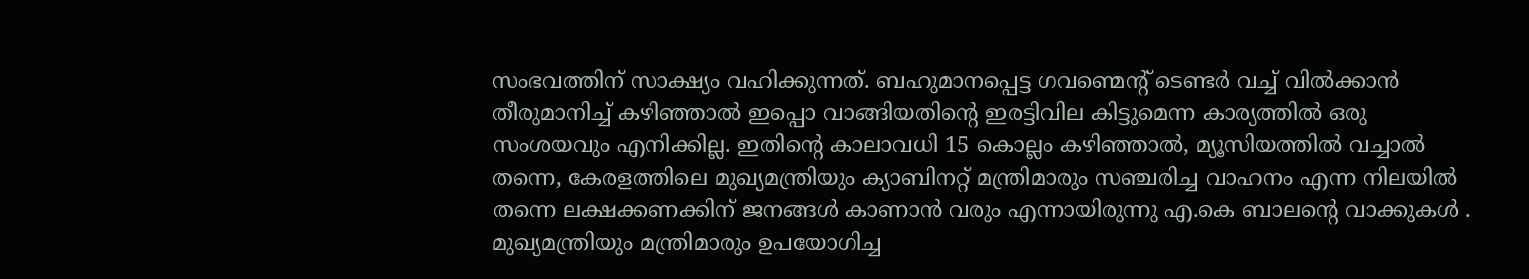സംഭവത്തിന് സാക്ഷ്യം വഹിക്കുന്നത്. ബഹുമാനപ്പെട്ട ഗവണ്മെന്റ് ടെണ്ടര്‍ വച്ച് വില്‍ക്കാന്‍ തീരുമാനിച്ച് കഴിഞ്ഞാല്‍ ഇപ്പൊ വാങ്ങിയതിന്റെ ഇരട്ടിവില കിട്ടുമെന്ന കാര്യത്തില്‍ ഒരു സംശയവും എനിക്കില്ല. ഇതിന്റെ കാലാവധി 15 കൊല്ലം കഴിഞ്ഞാല്‍, മ്യൂസിയത്തില്‍ വച്ചാല്‍ തന്നെ, കേരളത്തിലെ മുഖ്യമന്ത്രിയും ക്യാബിനറ്റ് മന്ത്രിമാരും സഞ്ചരിച്ച വാഹനം എന്ന നിലയില്‍ തന്നെ ലക്ഷക്കണക്കിന് ജനങ്ങള്‍ കാണാന്‍ വരും എന്നായിരുന്നു എ.കെ ബാലന്റെ വാക്കുകൾ . മുഖ്യമന്ത്രിയും മന്ത്രിമാരും ഉപയോഗിച്ച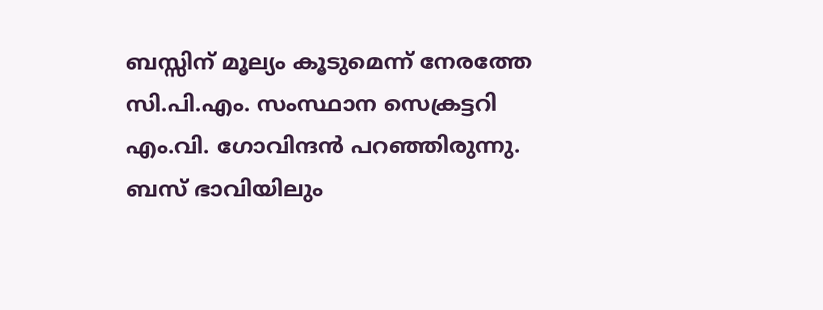ബസ്സിന് മൂല്യം കൂടുമെന്ന് നേരത്തേ സി.പി.എം. സംസ്ഥാന സെക്രട്ടറി എം.വി. ഗോവിന്ദന്‍ പറഞ്ഞിരുന്നു. ബസ് ഭാവിയിലും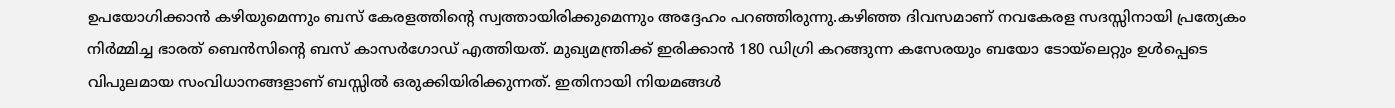ഉപയോഗിക്കാന്‍ കഴിയുമെന്നും ബസ് കേരളത്തിന്റെ സ്വത്തായിരിക്കുമെന്നും അദ്ദേഹം പറഞ്ഞിരുന്നു.കഴിഞ്ഞ ദിവസമാണ് നവകേരള സദസ്സിനായി പ്രത്യേകം നിര്‍മ്മിച്ച ഭാരത് ബെന്‍സിന്റെ ബസ് കാസര്‍ഗോഡ്‌ എത്തിയത്. മുഖ്യമന്ത്രിക്ക് ഇരിക്കാന്‍ 180 ഡിഗ്രി കറങ്ങുന്ന കസേരയും ബയോ ടോയ്‌ലെറ്റും ഉള്‍പ്പെടെ വിപുലമായ സംവിധാനങ്ങളാണ് ബസ്സില്‍ ഒരുക്കിയിരിക്കുന്നത്. ഇതിനായി നിയമങ്ങള്‍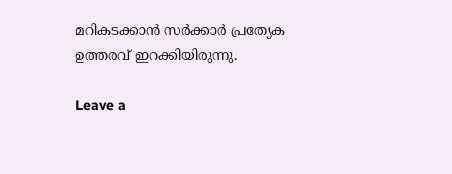മറികടക്കാന്‍ സര്‍ക്കാര്‍ പ്രത്യേക ഉത്തരവ് ഇറക്കിയിരുന്നു.

Leave a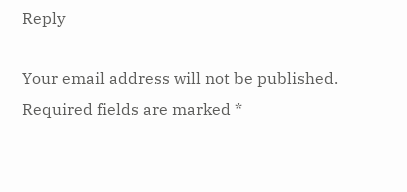Reply

Your email address will not be published. Required fields are marked *